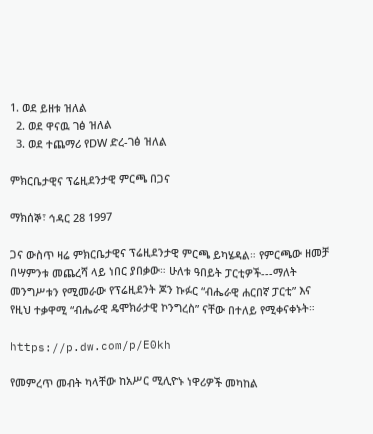1. ወደ ይዘቱ ዝለል
  2. ወደ ዋናዉ ገፅ ዝለል
  3. ወደ ተጨማሪ የDW ድረ-ገፅ ዝለል

ምክርቤታዊና ፕሬዚደንታዊ ምርጫ በጋና

ማክሰኞ፣ ኅዳር 28 1997

ጋና ውስጥ ዛሬ ምክርቤታዊና ፕሬዚደንታዊ ምርጫ ይካሄዳል። የምርጫው ዘመቻ በሣምንቱ መጨረሻ ላይ ነበር ያበቃው። ሁለቱ ዓበይት ፓርቲዎች---ማለት መንግሥቱን የሚመራው የፕሬዚደንት ጆን ኩፉር “ብሔራዊ ሐርበኛ ፓርቲ” እና የዚህ ተቃዋሚ “ብሔራዊ ዴሞክራታዊ ኮንግረስ” ናቸው በተለይ የሚቀናቀኑት።

https://p.dw.com/p/E0kh

የመምረጥ መብት ካላቸው ከአሥር ሚሊዮኑ ነዋሪዎች መካከል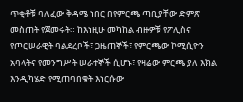ጥቂቶቹ ባለፈው ቅዳሜ ነበር በየምርጫ ጣቢያቸው ድምጽ መስጠት የጀመሩት። ከእነዚሁ መካከል ብዙዎቹ የፖሊስና የጦርሠራዊት ባልደረቦች፣ ጋዜጠኞች፣ የምርጫው ኮሚሲዮን አባላትና የመንግሥት ሠራተኞች ሲሆኑ፣ የዛሬው ምርጫ ያለ እክል እንዲካሄድ የሚጠባበቁት እነርሱው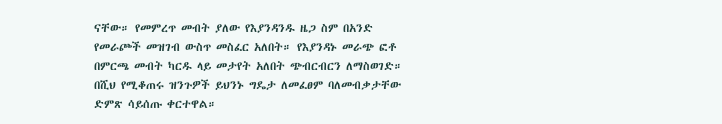ናቸው። የመምረጥ መብት ያለው የእያንዳንዱ ዜጋ ስም በአንድ የመራጮች መዝገብ ውስጥ መስፈር አለበት። የእያንዳኑ መራጭ ፎቶ በምርጫ መብት ካርዱ ላይ መታየት አለበት ጭብርብርን ለማስወገድ። በሺህ የሚቆጠሩ ዝንጉዎች ይህንኑ ግዴታ ለመፈፀም ባለመብቃታቸው ድምጽ ሳይሰጡ ቀርተዋል።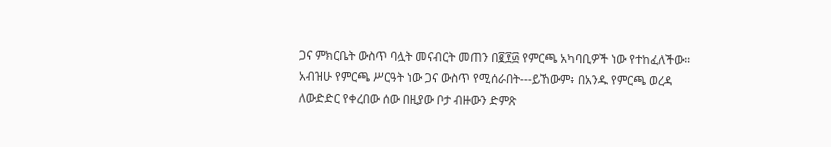ጋና ምክርቤት ውስጥ ባሏት መናብርት መጠን በ፪፻፴ የምርጫ አካባቢዎች ነው የተከፈለችው። አብዝሁ የምርጫ ሥርዓት ነው ጋና ውስጥ የሚሰራበት---ይኸውም፥ በአንዱ የምርጫ ወረዳ ለውድድር የቀረበው ሰው በዚያው ቦታ ብዙውን ድምጽ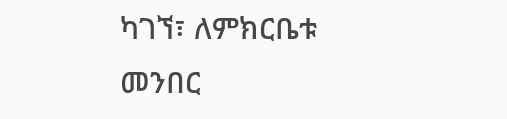ካገኘ፣ ለምክርቤቱ መንበር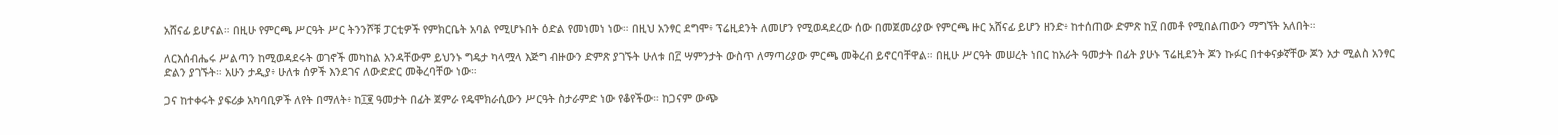አሸናፊ ይሆናል። በዚሁ የምርጫ ሥርዓት ሥር ትንንሾቹ ፓርቲዎች የምክርቤት አባል የሚሆኑበት ዕድል የመነመነ ነው። በዚህ አንፃር ደግሞ፥ ፕሬዚደንት ለመሆን የሚወዳደረው ሰው በመጀመሪያው የምርጫ ዙር አሸናፊ ይሆን ዘንድ፥ ከተሰጠው ድምጽ ከ፶ በመቶ የሚበልጠውን ማግኘት አለበት።

ለርእሰብሔሩ ሥልጣን ከሚወዳደሩት ወገኖች መካከል አንዳቸውም ይህንኑ ግዴታ ካላሟላ እጅግ ብዙውን ድምጽ ያገኙት ሁለቱ በ፫ ሣምንታት ውስጥ ለማጣሪያው ምርጫ መቅረብ ይኖርባቸዋል። በዚሁ ሥርዓት መሠረት ነበር ከአራት ዓመታት በፊት ያሁኑ ፕሬዚደንት ጆን ኩፉር በተቀናቃኛቸው ጆን አታ ሚልስ አንፃር ድልን ያገኙት። አሁን ታዲያ፥ ሁለቱ ሰዎች እንደገና ለውድድር መቅረባቸው ነው።

ጋና ከተቀሩት ያፍሪቃ አካባቢዎች ለየት በማለት፥ ከ፲፪ ዓመታት በፊት ጀምራ የዴሞክራሲውን ሥርዓት ስታራምድ ነው የቆየችው። ከጋናም ውጭ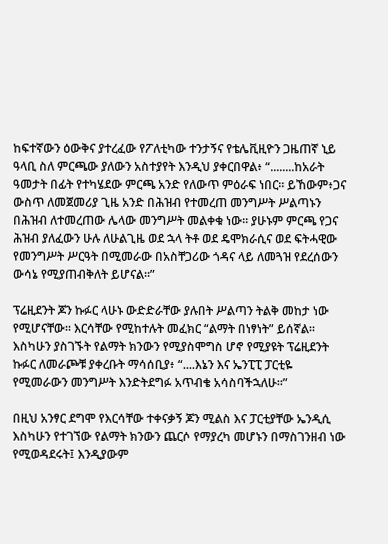ከፍተኛውን ዕውቅና ያተረፈው የፖለቲካው ተንታኝና የቴሌቪዚዮን ጋዜጠኛ ኒይ ዓላቢ ስለ ምርጫው ያለውን አስተያየት እንዲህ ያቀርበዋል፥ “........ከአራት ዓመታት በፊት የተካሄደው ምርጫ አንድ የለውጥ ምዕራፍ ነበር። ይኸውም፥ጋና ውስጥ ለመጀመሪያ ጊዜ አንድ በሕዝብ የተመረጠ መንግሥት ሥልጣኑን በሕዝብ ለተመረጠው ሌላው መንግሥት መልቀቁ ነው። ያሁኑም ምርጫ የጋና ሕዝብ ያለፈውን ሁሉ ለሁልጊዜ ወደ ኋላ ትቶ ወደ ዴሞክራሲና ወደ ፍትሓዊው የመንግሥት ሥርዓት በሚመራው በአስቸጋሪው ጎዳና ላይ ለመጓዝ የደረሰውን ውሳኔ የሚያጠብቅለት ይሆናል።”

ፕሬዚደንት ጆን ኩፉር ላሁኑ ውድድራቸው ያሉበት ሥልጣን ትልቅ መከታ ነው የሚሆናቸው። እርሳቸው የሚከተሉት መፈክር “ልማት በነፃነት” ይሰኛል። እስካሁን ያስገኙት የልማት ክንውን የሚያስሞግስ ሆኖ የሚያዩት ፕሬዚደንት ኩፉር ለመራጮቹ ያቀረቡት ማሳሰቢያ፥ “....እኔን እና ኤንፒፒ ፓርቲዬ የሚመራውን መንግሥት እንድትደግፉ አጥብቄ አሳስባችኋለሁ።”

በዚህ አንፃር ደግሞ የእርሳቸው ተቀናቃኝ ጆን ሚልስ እና ፓርቲያቸው ኤንዲሲ እስካሁን የተገኘው የልማት ክንውን ጨርሶ የማያረካ መሆኑን በማስገንዘብ ነው የሚወዳደሩት፤ እንዲያውም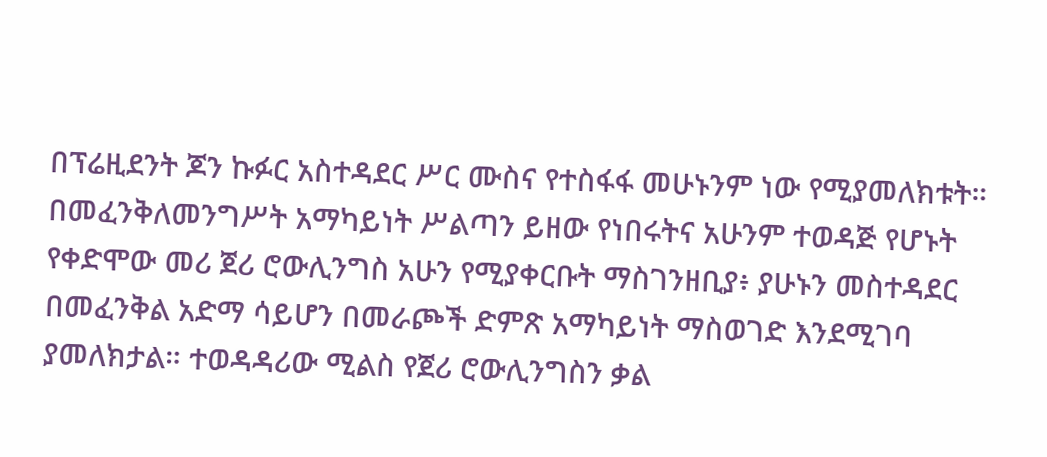በፕሬዚደንት ጆን ኩፉር አስተዳደር ሥር ሙስና የተስፋፋ መሁኑንም ነው የሚያመለክቱት። በመፈንቅለመንግሥት አማካይነት ሥልጣን ይዘው የነበሩትና አሁንም ተወዳጅ የሆኑት የቀድሞው መሪ ጀሪ ሮውሊንግስ አሁን የሚያቀርቡት ማስገንዘቢያ፥ ያሁኑን መስተዳደር በመፈንቅል አድማ ሳይሆን በመራጮች ድምጽ አማካይነት ማስወገድ እንደሚገባ ያመለክታል። ተወዳዳሪው ሚልስ የጀሪ ሮውሊንግስን ቃል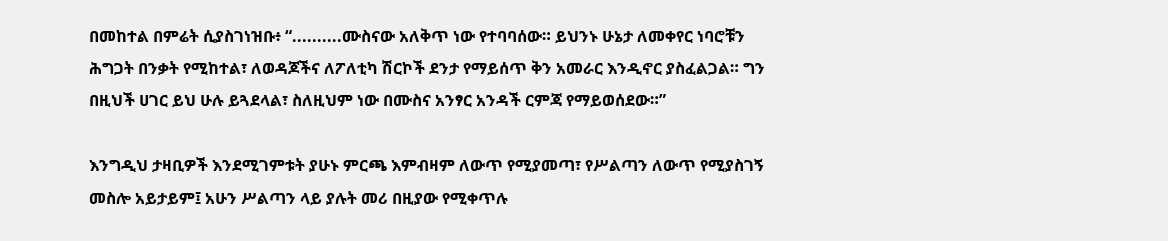በመከተል በምሬት ሲያስገነዝቡ፥ “..........ሙስናው አለቅጥ ነው የተባባሰው። ይህንኑ ሁኔታ ለመቀየር ነባሮቹን ሕግጋት በንቃት የሚከተል፣ ለወዳጆችና ለፖለቲካ ሽርኮች ደንታ የማይሰጥ ቅን አመራር እንዲኖር ያስፈልጋል። ግን በዚህች ሀገር ይህ ሁሉ ይጓደላል፣ ስለዚህም ነው በሙስና አንፃር አንዳች ርምጃ የማይወሰደው።”

እንግዲህ ታዛቢዎች እንደሚገምቱት ያሁኑ ምርጫ እምብዛም ለውጥ የሚያመጣ፣ የሥልጣን ለውጥ የሚያስገኝ መስሎ አይታይም፤ አሁን ሥልጣን ላይ ያሉት መሪ በዚያው የሚቀጥሉ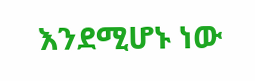እንደሚሆኑ ነው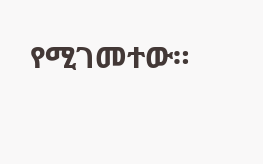የሚገመተው።